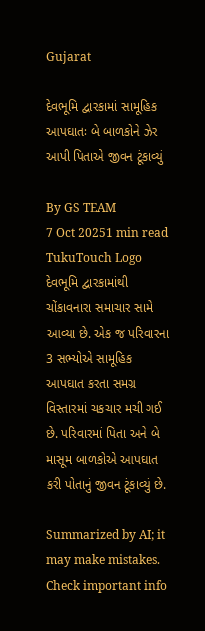Gujarat

દેવભૂમિ દ્વારકામાં સામૂહિક આપઘાતઃ બે બાળકોને ઝેર આપી પિતાએ જીવન ટૂંકાવ્યું

By GS TEAM
7 Oct 20251 min read
TukuTouch Logo
દેવભૂમિ દ્વારકામાંથી ચોંકાવનારા સમાચાર સામે આવ્યા છે. એક જ પરિવારના 3 સભ્યોએ સામૂહિક આપઘાત કરતા સમગ્ર વિસ્તારમાં ચકચાર મચી ગઈ છે. પરિવારમાં પિતા અને બે માસૂમ બાળકોએ આપઘાત કરી પોતાનું જીવન ટૂંકાવ્યું છે.

Summarized by AI; it may make mistakes. Check important info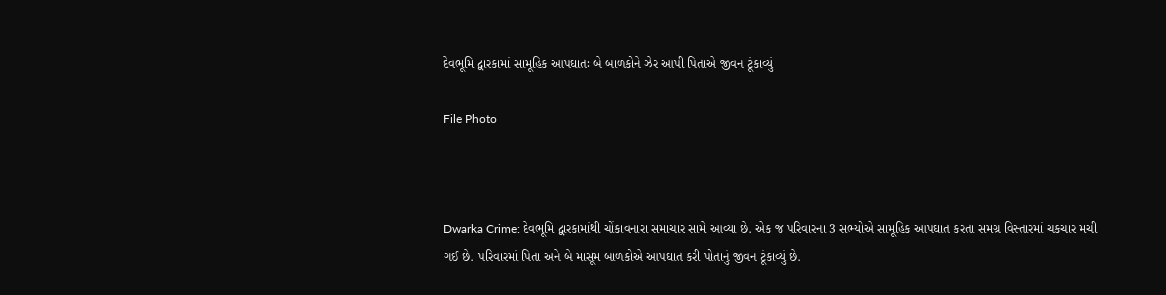દેવભૂમિ દ્વારકામાં સામૂહિક આપઘાતઃ બે બાળકોને ઝેર આપી પિતાએ જીવન ટૂંકાવ્યું

File Photo



Dwarka Crime: દેવભૂમિ દ્વારકામાંથી ચોંકાવનારા સમાચાર સામે આવ્યા છે. એક જ પરિવારના 3 સભ્યોએ સામૂહિક આપઘાત કરતા સમગ્ર વિસ્તારમાં ચકચાર મચી ગઈ છે. પરિવારમાં પિતા અને બે માસૂમ બાળકોએ આપઘાત કરી પોતાનું જીવન ટૂંકાવ્યું છે.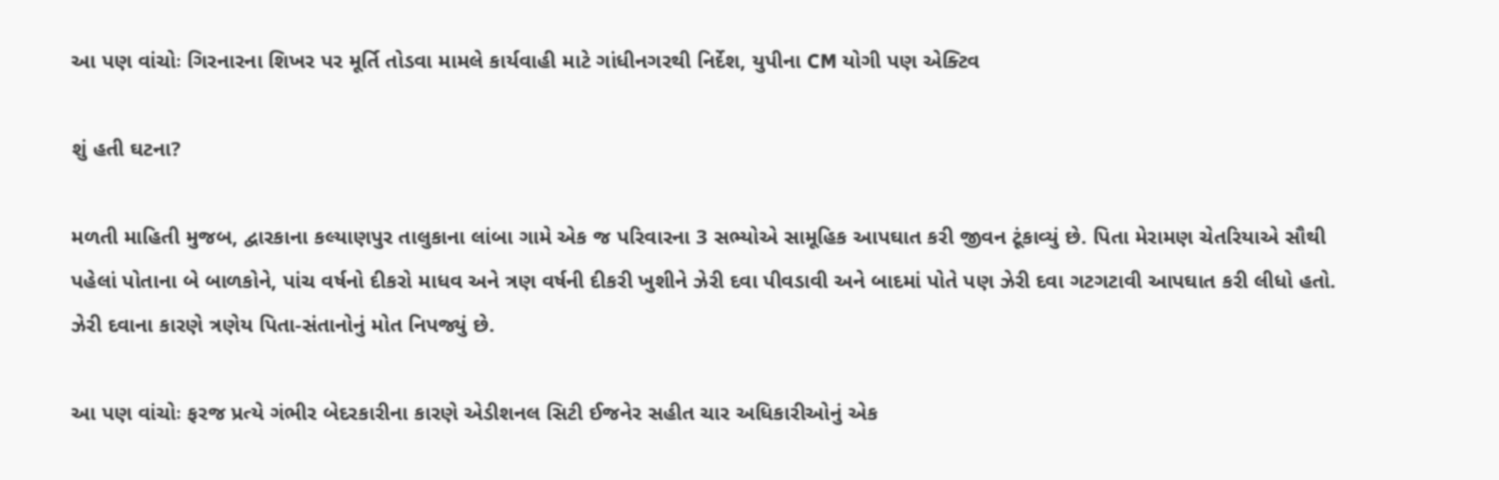આ પણ વાંચોઃ ગિરનારના શિખર પર મૂર્તિ તોડવા મામલે કાર્યવાહી માટે ગાંધીનગરથી નિર્દેશ, યુપીના CM યોગી પણ એક્ટિવ

શું હતી ઘટના?

મળતી માહિતી મુજબ, દ્વારકાના કલ્યાણપુર તાલુકાના લાંબા ગામે એક જ પરિવારના 3 સભ્યોએ સામૂહિક આપઘાત કરી જીવન ટૂંકાવ્યું છે. પિતા મેરામણ ચેતરિયાએ સૌથી પહેલાં પોતાના બે બાળકોને, પાંચ વર્ષનો દીકરો માધવ અને ત્રણ વર્ષની દીકરી ખુશીને ઝેરી દવા પીવડાવી અને બાદમાં પોતે પણ ઝેરી દવા ગટગટાવી આપઘાત કરી લીધો હતો. ઝેરી દવાના કારણે ત્રણેય પિતા-સંતાનોનું મોત નિપજ્યું છે.

આ પણ વાંચોઃ ફરજ પ્રત્યે ગંભીર બેદરકારીના કારણે એડીશનલ સિટી ઈજનેર સહીત ચાર અધિકારીઓનું એક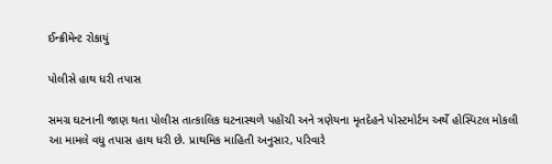ઈન્ક્રીમેન્ટ રોકાયું

પોલીસે હાથ ધરી તપાસ

સમગ્ર ઘટનાની જાણ થતા પોલીસ તાત્કાલિક ઘટનાસ્થળે પહોંચી અને ત્રણેયના મૃતદેહને પોસ્ટમોર્ટમ અર્થે હોસ્પિટલ મોકલી આ મામલે વધુ તપાસ હાથ ધરી છે. પ્રાથમિક માહિતી અનુસાર, પરિવારે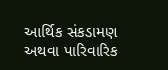આર્થિક સંકડામણ અથવા પારિવારિક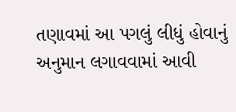તણાવમાં આ પગલું લીધું હોવાનું અનુમાન લગાવવામાં આવી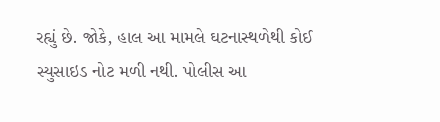રહ્યું છે. જોકે, હાલ આ મામલે ઘટનાસ્થળેથી કોઈ સ્યુસાઇડ નોટ મળી નથી. પોલીસ આ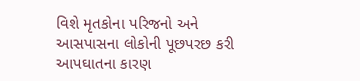વિશે મૃતકોના પરિજનો અને આસપાસના લોકોની પૂછપરછ કરી આપઘાતના કારણ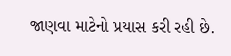જાણવા માટેનો પ્રયાસ કરી રહી છે.